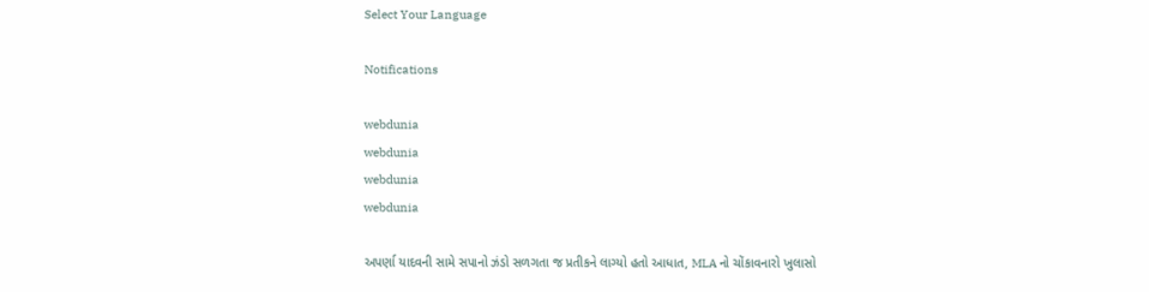Select Your Language

Notifications

webdunia
webdunia
webdunia
webdunia

અપર્ણા યાદવની સામે સપાનો ઝંડો સળગતા જ પ્રતીકને લાગ્યો હતો આધાત, MLA નો ચોંકાવનારો ખુલાસો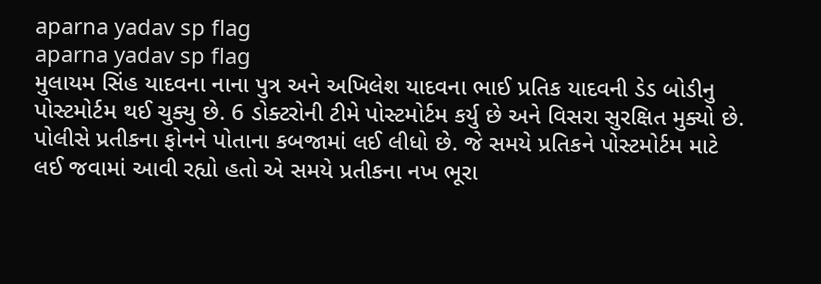aparna yadav sp flag
aparna yadav sp flag
મુલાયમ સિંહ યાદવના નાના પુત્ર અને અખિલેશ યાદવના ભાઈ પ્રતિક યાદવની ડેડ બોડીનુ પોસ્ટમોર્ટમ થઈ ચુક્યુ છે. 6 ડોક્ટરોની ટીમે પોસ્ટમોર્ટમ કર્યુ છે અને વિસરા સુરક્ષિત મુક્યો છે. પોલીસે પ્રતીકના ફોનને પોતાના કબજામાં લઈ લીધો છે. જે સમયે પ્રતિકને પોસ્ટમોર્ટમ માટે લઈ જવામાં આવી રહ્યો હતો એ સમયે પ્રતીકના નખ ભૂરા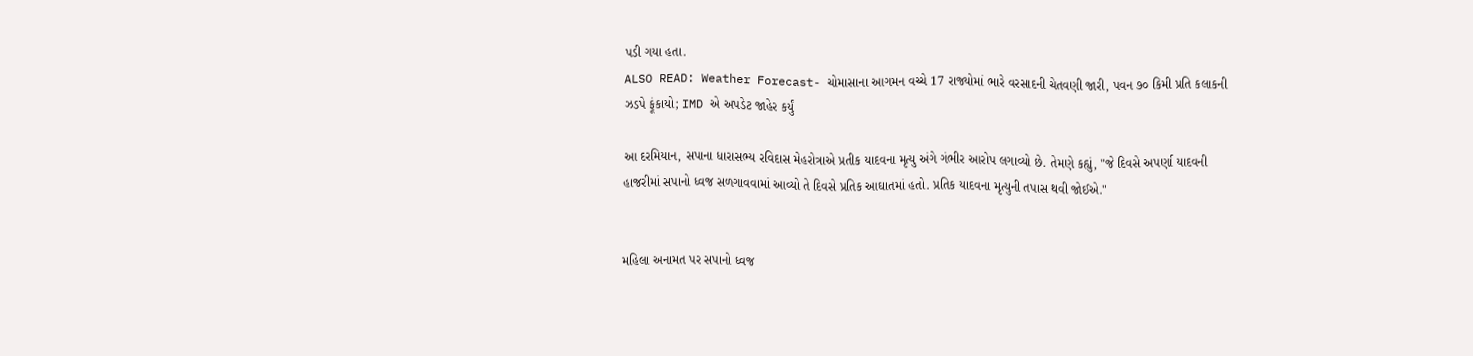પડી ગયા હતા.
ALSO READ: Weather Forecast- ચોમાસાના આગમન વચ્ચે 17 રાજ્યોમાં ભારે વરસાદની ચેતવણી જારી, પવન ૭૦ કિમી પ્રતિ કલાકની ઝડપે ફૂંકાયો; IMD એ અપડેટ જાહેર કર્યું

આ દરમિયાન, સપાના ધારાસભ્ય રવિદાસ મેહરોત્રાએ પ્રતીક યાદવના મૃત્યુ અંગે ગંભીર આરોપ લગાવ્યો છે. તેમણે કહ્યું, "જે દિવસે અપર્ણા યાદવની હાજરીમાં સપાનો ધ્વજ સળગાવવામાં આવ્યો તે દિવસે પ્રતિક આઘાતમાં હતો. પ્રતિક યાદવના મૃત્યુની તપાસ થવી જોઈએ."


મહિલા અનામત પર સપાનો ધ્વજ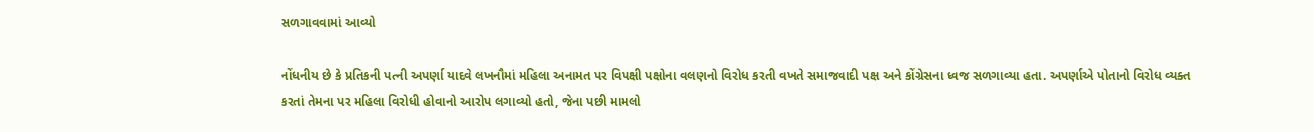સળગાવવામાં આવ્યો

નોંધનીય છે કે પ્રતિકની પત્ની અપર્ણા યાદવે લખનૌમાં મહિલા અનામત પર વિપક્ષી પક્ષોના વલણનો વિરોધ કરતી વખતે સમાજવાદી પક્ષ અને કોંગ્રેસના ધ્વજ સળગાવ્યા હતા. અપર્ણાએ પોતાનો વિરોધ વ્યક્ત કરતાં તેમના પર મહિલા વિરોધી હોવાનો આરોપ લગાવ્યો હતો, જેના પછી મામલો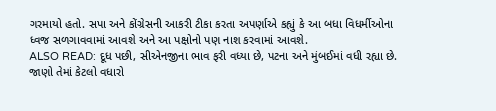ગરમાયો હતો. સપા અને કોંગ્રેસની આકરી ટીકા કરતા અપર્ણાએ કહ્યું કે આ બધા વિધર્મીઓના ધ્વજ સળગાવવામાં આવશે અને આ પક્ષોનો પણ નાશ કરવામાં આવશે.
ALSO READ: દૂધ પછી, સીએનજીના ભાવ ફરી વધ્યા છે, પટના અને મુંબઈમાં વધી રહ્યા છે. જાણો તેમાં કેટલો વધારો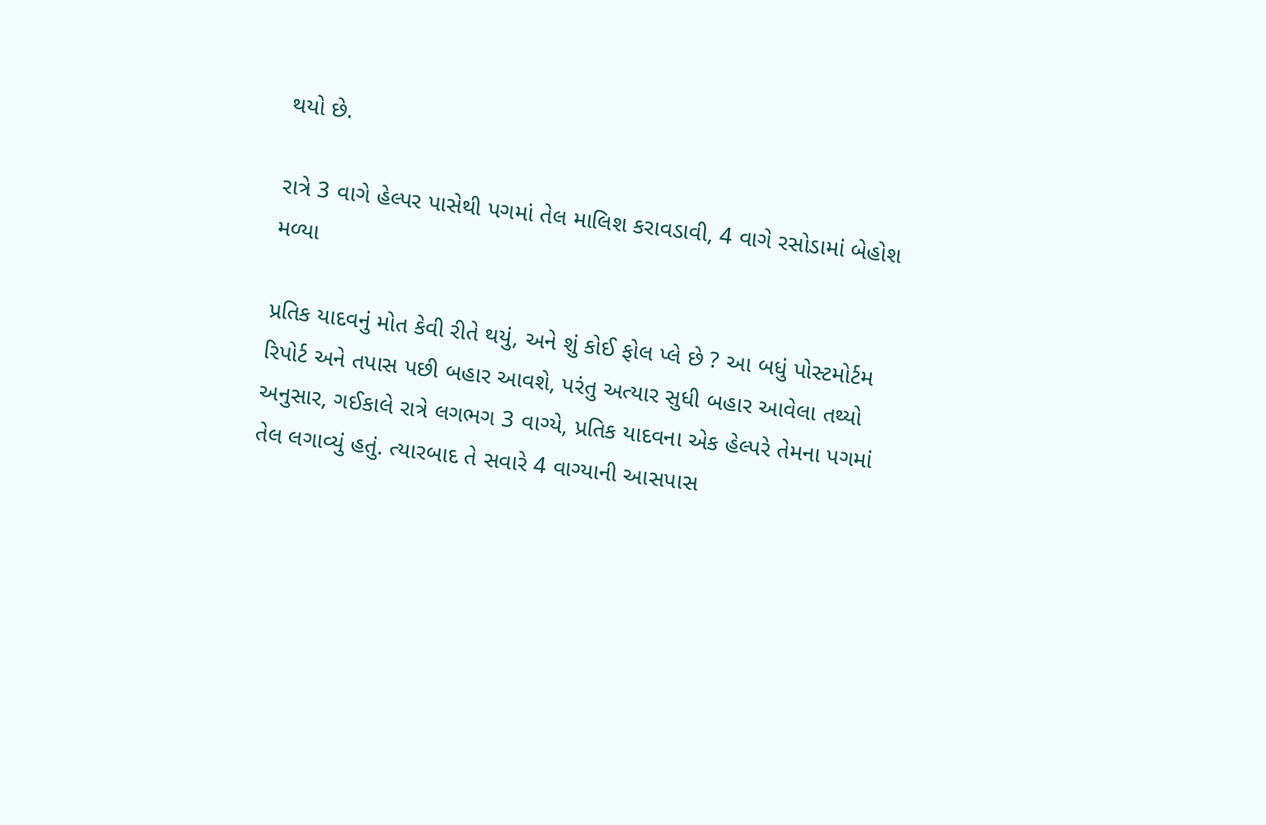થયો છે.

રાત્રે 3 વાગે હેલ્પર પાસેથી પગમાં તેલ માલિશ કરાવડાવી, 4 વાગે રસોડામાં બેહોશ મળ્યા

પ્રતિક યાદવનું મોત કેવી રીતે થયું, અને શું કોઈ ફોલ પ્લે છે ? આ બધું પોસ્ટમોર્ટમ રિપોર્ટ અને તપાસ પછી બહાર આવશે, પરંતુ અત્યાર સુધી બહાર આવેલા તથ્યો અનુસાર, ગઈકાલે રાત્રે લગભગ 3 વાગ્યે, પ્રતિક યાદવના એક હેલ્પરે તેમના પગમાં તેલ લગાવ્યું હતું. ત્યારબાદ તે સવારે 4 વાગ્યાની આસપાસ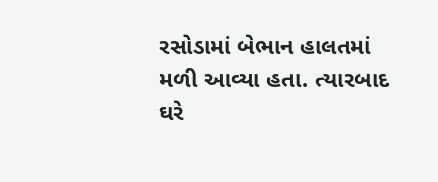રસોડામાં બેભાન હાલતમાં મળી આવ્યા હતા. ત્યારબાદ ઘરે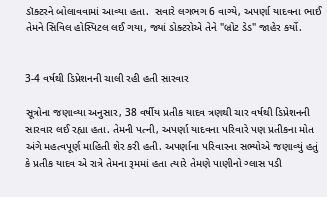ડૉક્ટરને બોલાવવામાં આવ્યા હતા.  સવારે લગભગ 6 વાગ્યે, અપર્ણા યાદવના ભાઈ તેમને સિવિલ હોસ્પિટલ લઈ ગયા, જ્યાં ડોક્ટરોએ તેને "બ્રોટ ડેડ" જાહેર કર્યો.


3-4 વર્ષથી ડિપ્રેશનની ચાલી રહી હતી સારવાર

સૂત્રોના જણાવ્યા અનુસાર, 38 વર્ષીય પ્રતીક યાદવ ત્રણથી ચાર વર્ષથી ડિપ્રેશનની સારવાર લઈ રહ્યા હતા. તેમની પત્ની, અપર્ણા યાદવના પરિવારે પણ પ્રતીકના મોત અંગે મહત્વપૂર્ણ માહિતી શેર કરી હતી. અપર્ણાના પરિવારના સભ્યોએ જણાવ્યું હતું કે પ્રતીક યાદવ એ રાત્રે તેમના રૂમમાં હતા ત્યારે તેમણે પાણીનો ગ્લાસ પડી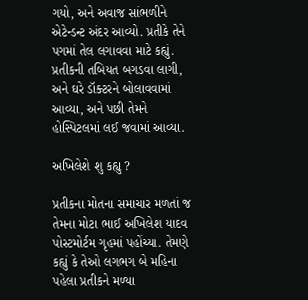ગયો, અને અવાજ સાંભળીને એટેન્ડન્ટ અંદર આવ્યો. પ્રતીકે તેને પગમાં તેલ લગાવવા માટે કહ્યું. પ્રતીકની તબિયત બગડવા લાગી, અને ઘરે ડૉક્ટરને બોલાવવામાં આવ્યા, અને પછી તેમને હોસ્પિટલમાં લઈ જવામાં આવ્યા.

અખિલેશે શુ કહ્યુ ?

પ્રતીકના મોતના સમાચાર મળતાં જ તેમના મોટા ભાઈ અખિલેશ યાદવ પોસ્ટમોર્ટમ ગૃહમાં પહોંચ્યા. તેમણે કહ્યું કે તેઓ લગભગ બે મહિના પહેલા પ્રતીકને મળ્યા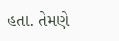હતા. તેમણે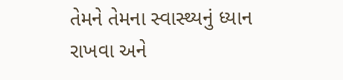તેમને તેમના સ્વાસ્થ્યનું ધ્યાન રાખવા અને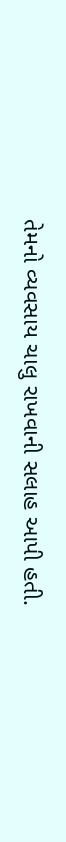તેમનો વ્યવસાય ચાલુ રાખવાની સલાહ આપી હતી.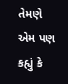તેમણે એમ પણ કહ્યું કે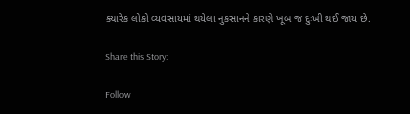ક્યારેક લોકો વ્યવસાયમાં થયેલા નુકસાનને કારણે ખૂબ જ દુઃખી થઈ જાય છે.

Share this Story:

Follow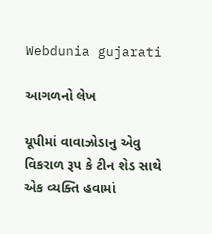Webdunia gujarati

આગળનો લેખ

યૂપીમાં વાવાઝોડાનુ એવુ વિકરાળ રૂપ કે ટીન શેડ સાથે એક વ્યક્તિ હવામાં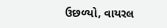ઉછળ્યો, વાયરલ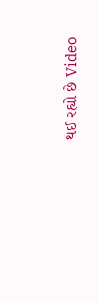થઈ રહ્યો છે Video